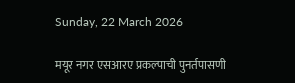Sunday, 22 March 2026

मयूर नगर एसआरए प्रकल्पाची पुनर्तपासणी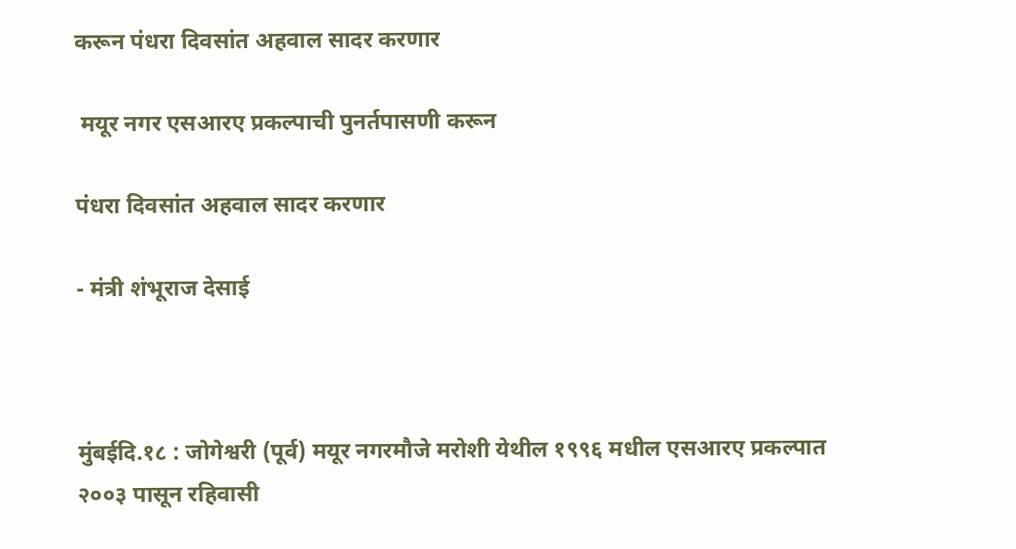करून पंधरा दिवसांत अहवाल सादर करणार

 मयूर नगर एसआरए प्रकल्पाची पुनर्तपासणी करून

पंधरा दिवसांत अहवाल सादर करणार

- मंत्री शंभूराज देसाई



मुंबईदि.१८ : जोगेश्वरी (पूर्व) मयूर नगरमौजे मरोशी येथील १९९६ मधील एसआरए प्रकल्पात २००३ पासून रहिवासी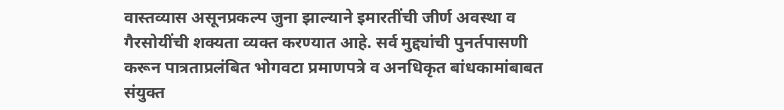वास्तव्यास असूनप्रकल्प जुना झाल्याने इमारतींची जीर्ण अवस्था व गैरसोयींची शक्यता व्यक्त करण्यात आहे. सर्व मुद्द्यांची पुनर्तपासणी करून पात्रताप्रलंबित भोगवटा प्रमाणपत्रे व अनधिकृत बांधकामांबाबत संयुक्त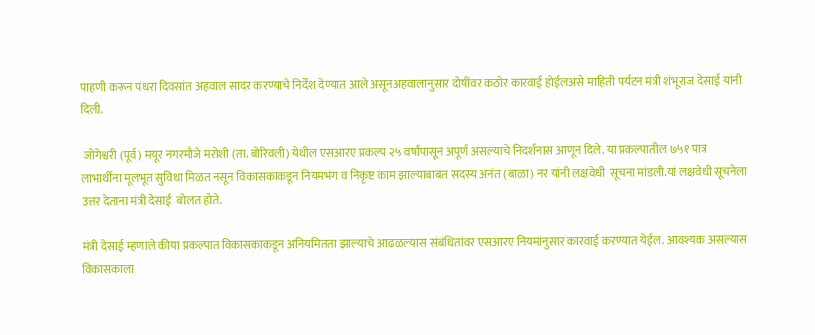पाहणी करून पंधरा दिवसांत अहवाल सादर करण्याचे निर्देश देण्यात आले असूनअहवालानुसार दोषींवर कठोर कारवाई होईलअसे माहिती पर्यटन मंत्री शंभूराज देसाई यांनी दिली.

 जोगेश्वरी (पूर्व) मयूर नगरमौजे मरोशी (ता. बोरिवली) येथील एसआरए प्रकल्प २५ वर्षांपासून अपूर्ण असल्याचे निदर्शनास आणून दिले. या प्रकल्पातील ७५१ पात्र लाभार्थींना मूलभूत सुविधा मिळत नसून विकासकाकडून नियमभंग व निकृष्ट काम झाल्याबाबत सदस्य अनंत (बाळा) नर यांनी लक्षवेधी  सूचना मांडली.यां लक्षवेधी सूचनेला  उत्तर देताना मंत्री देसाई  बोलत होते.

मंत्री देसाई म्हणाले कीया प्रकल्पात विकासकाकडून अनियमितता झाल्याचे आढळल्यास संबंधितांवर एसआरए नियमांनुसार कारवाई करण्यात येईल. आवश्यक असल्यास विकासकाला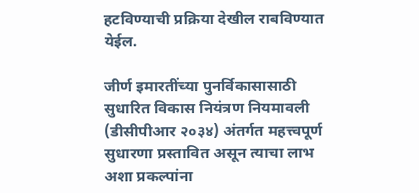हटविण्याची प्रक्रिया देखील राबविण्यात येईल.

जीर्ण इमारतींच्या पुनर्विकासासाठी सुधारित विकास नियंत्रण नियमावली (डीसीपीआर २०३४) अंतर्गत महत्त्वपूर्ण सुधारणा प्रस्तावित असून त्याचा लाभ अशा प्रकल्पांना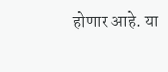होणार आहे. या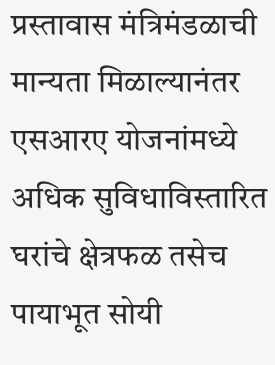प्रस्तावास मंत्रिमंडळाची मान्यता मिळाल्यानंतर एसआरए योजनांमध्ये अधिक सुविधाविस्तारित घरांचे क्षेत्रफळ तसेच पायाभूत सोयी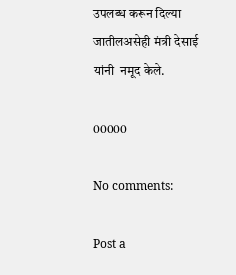उपलब्ध करून दिल्या जातीलअसेही मंत्री देसाई यांनी  नमूद केले.

00000

No comments:

Post a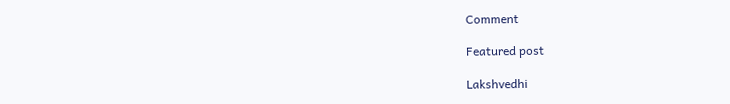Comment

Featured post

Lakshvedhi